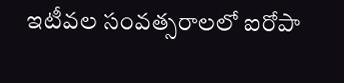ఇటీవల సంవత్సరాలలో ఐరోపా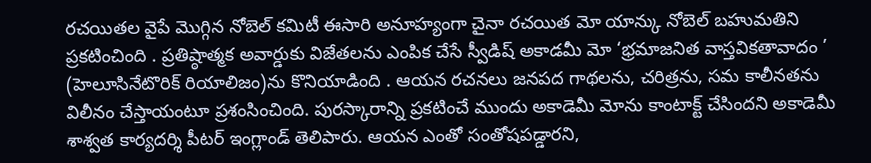రచయితల వైపే మొగ్గిన నోబెల్ కమిటీ ఈసారి అనూహ్యంగా చైనా రచయిత మో యాన్కు నోబెల్ బహుమతిని ప్రకటించింది . ప్రతిష్ఠాత్మక అవార్డుకు విజేతలను ఎంపిక చేసే స్వీడిష్ అకాడమీ మో ‘భ్రమాజనిత వాస్తవికతావాదం ’ (హెలూసినేటొరిక్ రియాలిజం)ను కొనియాడింది . ఆయన రచనలు జనపద గాథలను, చరిత్రను, సమ కాలీనతను విలీనం చేస్తాయంటూ ప్రశంసించింది. పురస్కారాన్ని ప్రకటించే ముందు అకాడెమీ మోను కాంటాక్ట్ చేసిందని అకాడెమీ శాశ్వత కార్యదర్శి పీటర్ ఇంగ్లాండ్ తెలిపారు. ఆయన ఎంతో సంతోషపడ్డారని,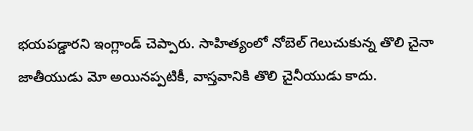భయపడ్డారని ఇంగ్లాండ్ చెప్పారు. సాహిత్యంలో నోబెల్ గెలుచుకున్న తొలి చైనా జాతీయుడు మో అయినప్పటికీ, వాస్తవానికి తొలి చైనీయుడు కాదు.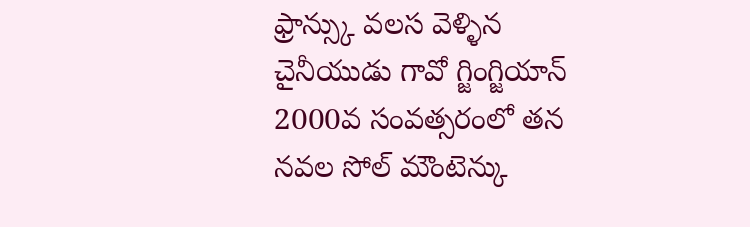ఫ్రాన్స్కు వలస వెళ్ళిన చైనీయుడు గావో గ్జింగ్జియాన్ 2000వ సంవత్సరంలో తన నవల సోల్ మౌంటెన్కు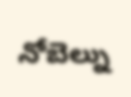నోబెల్ను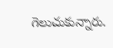గెలుచుకున్నారు.